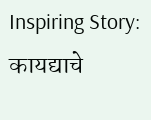Inspiring Story: कायद्याचे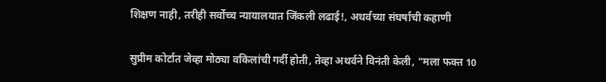शिक्षण नाही, तरीही सर्वोच्च न्यायालयात जिंकली लढाई!, अथर्वच्या संघर्षाची कहाणी

सुप्रीम कोर्टात जेव्हा मोठ्या वकिलांची गर्दी होती, तेव्हा अथर्वने विनंती केली, "मला फक्त 10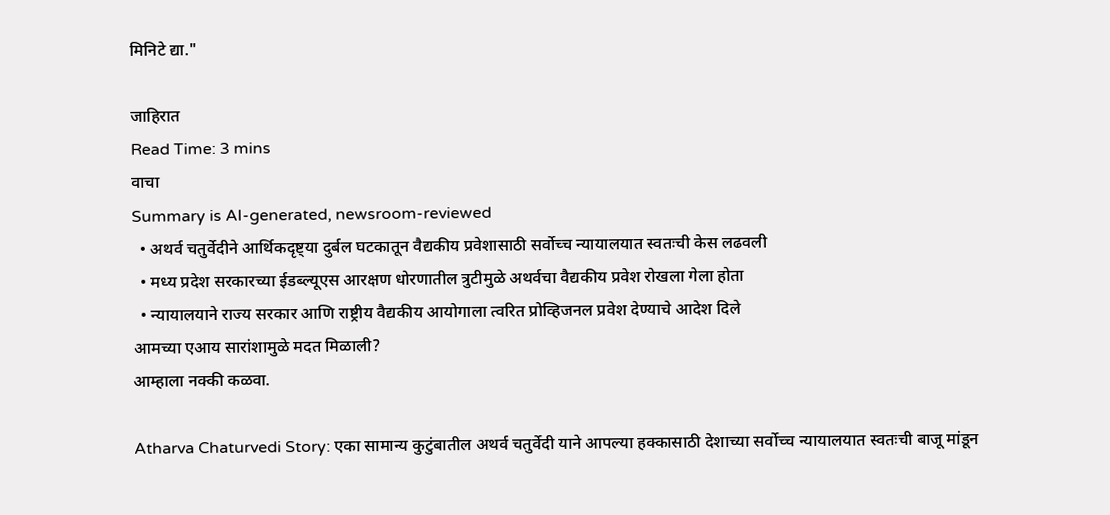मिनिटे द्या."

जाहिरात
Read Time: 3 mins
वाचा
Summary is AI-generated, newsroom-reviewed
  • अथर्व चतुर्वेदीने आर्थिकदृष्ट्या दुर्बल घटकातून वैद्यकीय प्रवेशासाठी सर्वोच्च न्यायालयात स्वतःची केस लढवली
  • मध्य प्रदेश सरकारच्या ईडब्ल्यूएस आरक्षण धोरणातील त्रुटीमुळे अथर्वचा वैद्यकीय प्रवेश रोखला गेला होता
  • न्यायालयाने राज्य सरकार आणि राष्ट्रीय वैद्यकीय आयोगाला त्वरित प्रोव्हिजनल प्रवेश देण्याचे आदेश दिले
आमच्या एआय सारांशामुळे मदत मिळाली?
आम्हाला नक्की कळवा.

Atharva Chaturvedi Story: एका सामान्य कुटुंबातील अथर्व चतुर्वेदी याने आपल्या हक्कासाठी देशाच्या सर्वोच्च न्यायालयात स्वतःची बाजू मांडून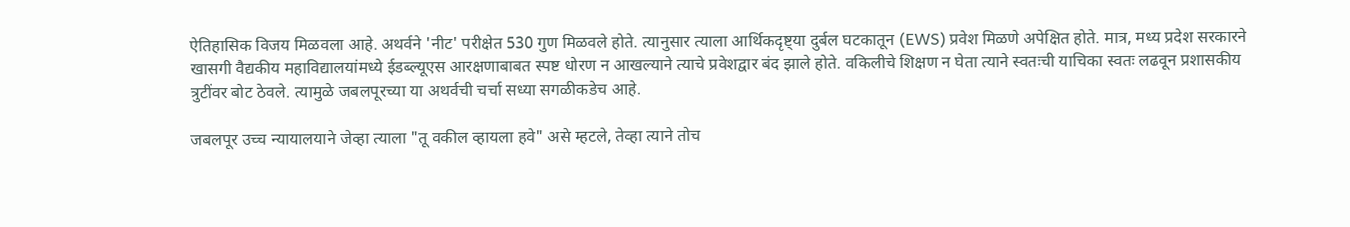ऐतिहासिक विजय मिळवला आहे. अथर्वने 'नीट' परीक्षेत 530 गुण मिळवले होते. त्यानुसार त्याला आर्थिकदृष्ट्या दुर्बल घटकातून (EWS) प्रवेश मिळणे अपेक्षित होते. मात्र, मध्य प्रदेश सरकारने खासगी वैद्यकीय महाविद्यालयांमध्ये ईडब्ल्यूएस आरक्षणाबाबत स्पष्ट धोरण न आखल्याने त्याचे प्रवेशद्वार बंद झाले होते. वकिलीचे शिक्षण न घेता त्याने स्वतःची याचिका स्वतः लढवून प्रशासकीय त्रुटींवर बोट ठेवले. त्यामुळे जबलपूरच्या या अथर्वची चर्चा सध्या सगळीकडेच आहे.

जबलपूर उच्च न्यायालयाने जेव्हा त्याला "तू वकील व्हायला हवे" असे म्हटले, तेव्हा त्याने तोच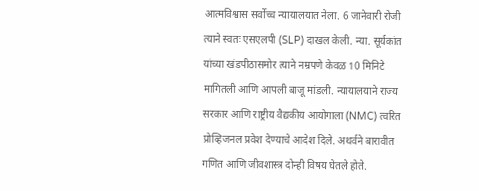आत्मविश्वास सर्वोच्च न्यायालयात नेला. 6 जानेवारी रोजी त्याने स्वतः एसएलपी (SLP) दाखल केली. न्या. सूर्यकांत यांच्या खंडपीठासमोर त्याने नम्रपणे केवळ 10 मिनिटे मागितली आणि आपली बाजू मांडली. न्यायालयाने राज्य सरकार आणि राष्ट्रीय वैद्यकीय आयोगाला (NMC) त्वरित प्रोव्हिजनल प्रवेश देण्याचे आदेश दिले. अथर्वने बारावीत गणित आणि जीवशास्त्र दोन्ही विषय घेतले होते.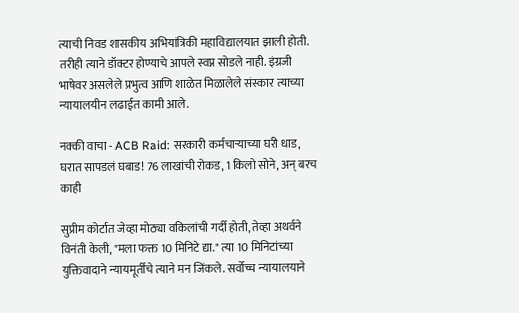त्याची निवड शासकीय अभियांत्रिकी महाविद्यालयात झाली होती. तरीही त्याने डॉक्टर होण्याचे आपले स्वप्न सोडले नाही. इंग्रजी भाषेवर असलेले प्रभुत्व आणि शाळेत मिळालेले संस्कार त्याच्या न्यायालयीन लढाईत कामी आले.

नक्की वाचा - ACB Raid: सरकारी कर्मचाऱ्याच्या घरी धाड, घरात सापडलं घबाड! 76 लाखांची रोकड, 1 किलो सोने, अन् बरच काही

सुप्रीम कोर्टात जेव्हा मोठ्या वकिलांची गर्दी होती, तेव्हा अथर्वने विनंती केली, "मला फक्त 10 मिनिटे द्या." त्या 10 मिनिटांच्या युक्तिवादाने न्यायमूर्तींचे त्याने मन जिंकले. सर्वोच्च न्यायालयाने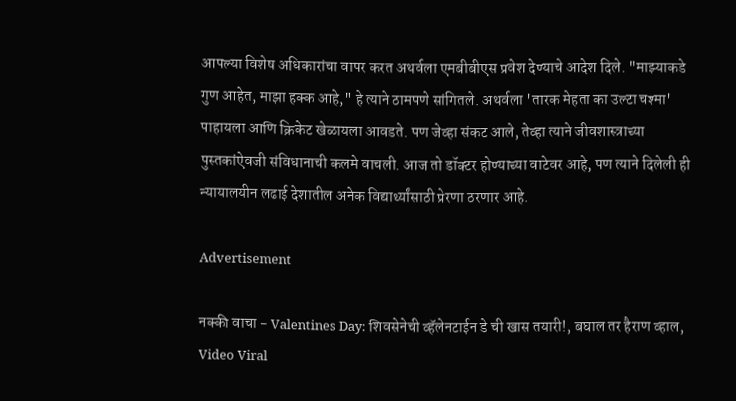आपल्या विशेष अधिकारांचा वापर करत अथर्वला एमबीबीएस प्रवेश देण्याचे आदेश दिले. "माझ्याकडे गुण आहेत, माझा हक्क आहे," हे त्याने ठामपणे सांगितले. अथर्वला 'तारक मेहता का उल्टा चश्मा' पाहायला आणि क्रिकेट खेळायला आवडते. पण जेव्हा संकट आले, तेव्हा त्याने जीवशास्त्राच्या पुस्तकांऐवजी संविधानाची कलमे वाचली. आज तो डॉक्टर होण्याच्या वाटेवर आहे, पण त्याने दिलेली ही न्यायालयीन लढाई देशातील अनेक विद्यार्थ्यांसाठी प्रेरणा ठरणार आहे.

Advertisement

नक्की वाचा - Valentines Day: शिवसेनेची व्हॅलेनटाईन डे ची खास तयारी!, बघाल तर हैराण व्हाल, Video Viral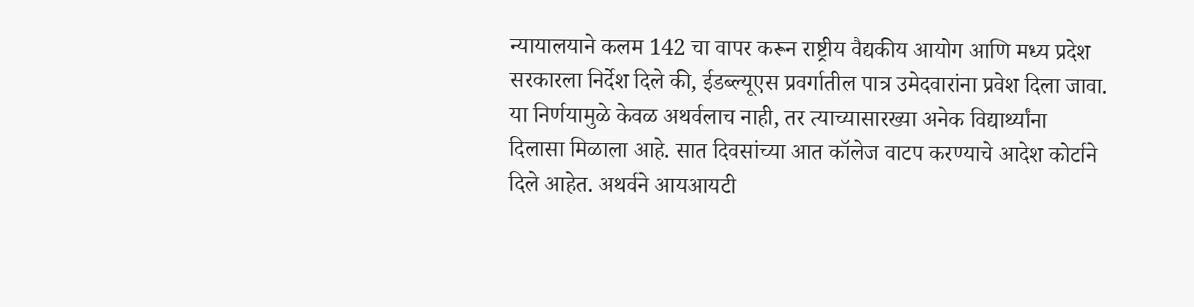न्यायालयाने कलम 142 चा वापर करून राष्ट्रीय वैद्यकीय आयोग आणि मध्य प्रदेश सरकारला निर्देश दिले की, ईडब्ल्यूएस प्रवर्गातील पात्र उमेदवारांना प्रवेश दिला जावा. या निर्णयामुळे केवळ अथर्वलाच नाही, तर त्याच्यासारख्या अनेक विद्यार्थ्यांना दिलासा मिळाला आहे. सात दिवसांच्या आत कॉलेज वाटप करण्याचे आदेश कोर्टाने दिले आहेत. अथर्वने आयआयटी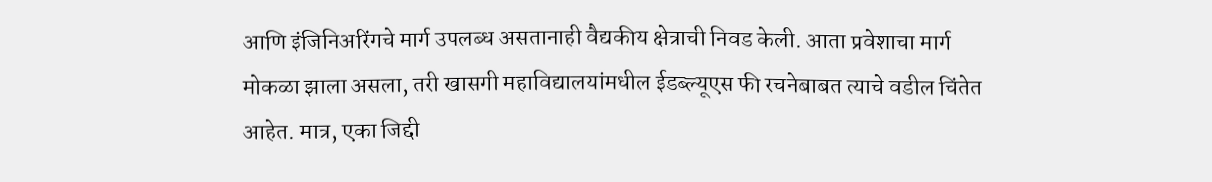आणि इंजिनिअरिंगचे मार्ग उपलब्ध असतानाही वैद्यकीय क्षेत्राची निवड केली. आता प्रवेशाचा मार्ग मोकळा झाला असला, तरी खासगी महाविद्यालयांमधील ईडब्ल्यूएस फी रचनेबाबत त्याचे वडील चिंतेत आहेत. मात्र, एका जिद्दी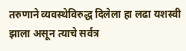तरुणाने व्यवस्थेविरुद्ध दिलेला हा लढा यशस्वी झाला असून त्याचे सर्वत्र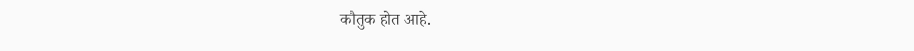कौतुक होत आहे.